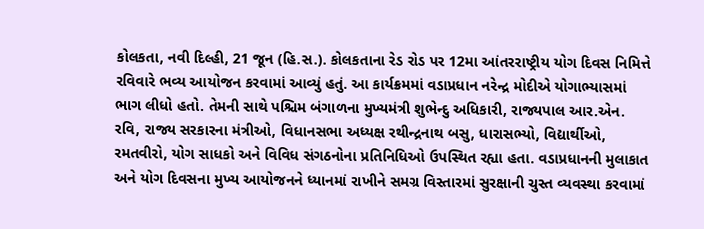કોલકતા, નવી દિલ્હી, 21 જૂન (હિ.સ.). કોલકતાના રેડ રોડ પર 12મા આંતરરાષ્ટ્રીય યોગ દિવસ નિમિત્તે રવિવારે ભવ્ય આયોજન કરવામાં આવ્યું હતું. આ કાર્યક્રમમાં વડાપ્રધાન નરેન્દ્ર મોદીએ યોગાભ્યાસમાં ભાગ લીધો હતો. તેમની સાથે પશ્ચિમ બંગાળના મુખ્યમંત્રી શુભેન્દુ અધિકારી, રાજ્યપાલ આર.એન. રવિ, રાજ્ય સરકારના મંત્રીઓ, વિધાનસભા અધ્યક્ષ રથીન્દ્રનાથ બસુ, ધારાસભ્યો, વિદ્યાર્થીઓ, રમતવીરો, યોગ સાધકો અને વિવિધ સંગઠનોના પ્રતિનિધિઓ ઉપસ્થિત રહ્યા હતા. વડાપ્રધાનની મુલાકાત અને યોગ દિવસના મુખ્ય આયોજનને ધ્યાનમાં રાખીને સમગ્ર વિસ્તારમાં સુરક્ષાની ચુસ્ત વ્યવસ્થા કરવામાં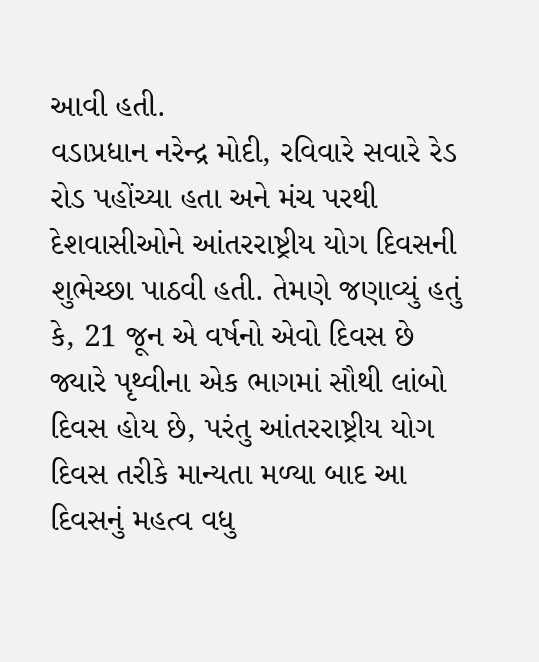આવી હતી.
વડાપ્રધાન નરેન્દ્ર મોદી, રવિવારે સવારે રેડ રોડ પહોંચ્યા હતા અને મંચ પરથી દેશવાસીઓને આંતરરાષ્ટ્રીય યોગ દિવસની શુભેચ્છા પાઠવી હતી. તેમણે જણાવ્યું હતું કે, 21 જૂન એ વર્ષનો એવો દિવસ છે જ્યારે પૃથ્વીના એક ભાગમાં સૌથી લાંબો દિવસ હોય છે, પરંતુ આંતરરાષ્ટ્રીય યોગ દિવસ તરીકે માન્યતા મળ્યા બાદ આ દિવસનું મહત્વ વધુ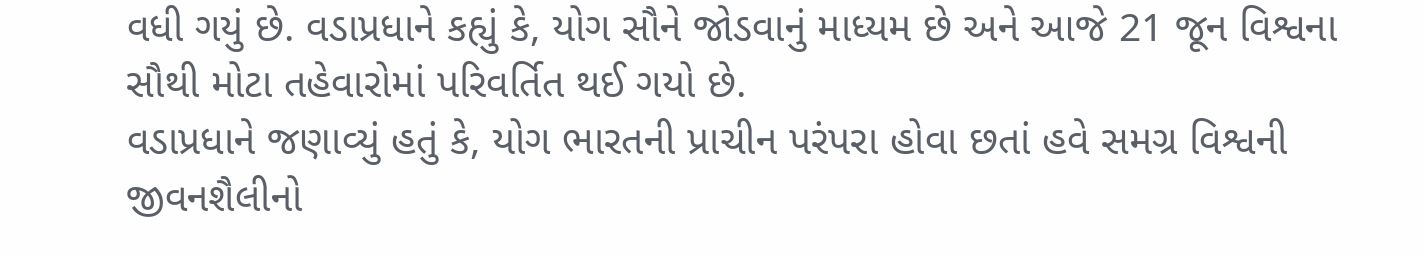વધી ગયું છે. વડાપ્રધાને કહ્યું કે, યોગ સૌને જોડવાનું માધ્યમ છે અને આજે 21 જૂન વિશ્વના સૌથી મોટા તહેવારોમાં પરિવર્તિત થઈ ગયો છે.
વડાપ્રધાને જણાવ્યું હતું કે, યોગ ભારતની પ્રાચીન પરંપરા હોવા છતાં હવે સમગ્ર વિશ્વની જીવનશૈલીનો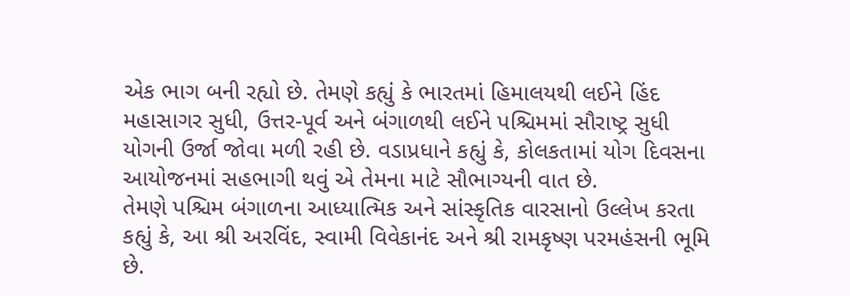એક ભાગ બની રહ્યો છે. તેમણે કહ્યું કે ભારતમાં હિમાલયથી લઈને હિંદ મહાસાગર સુધી, ઉત્તર-પૂર્વ અને બંગાળથી લઈને પશ્ચિમમાં સૌરાષ્ટ્ર સુધી યોગની ઉર્જા જોવા મળી રહી છે. વડાપ્રધાને કહ્યું કે, કોલકતામાં યોગ દિવસના આયોજનમાં સહભાગી થવું એ તેમના માટે સૌભાગ્યની વાત છે.
તેમણે પશ્ચિમ બંગાળના આધ્યાત્મિક અને સાંસ્કૃતિક વારસાનો ઉલ્લેખ કરતા કહ્યું કે, આ શ્રી અરવિંદ, સ્વામી વિવેકાનંદ અને શ્રી રામકૃષ્ણ પરમહંસની ભૂમિ છે.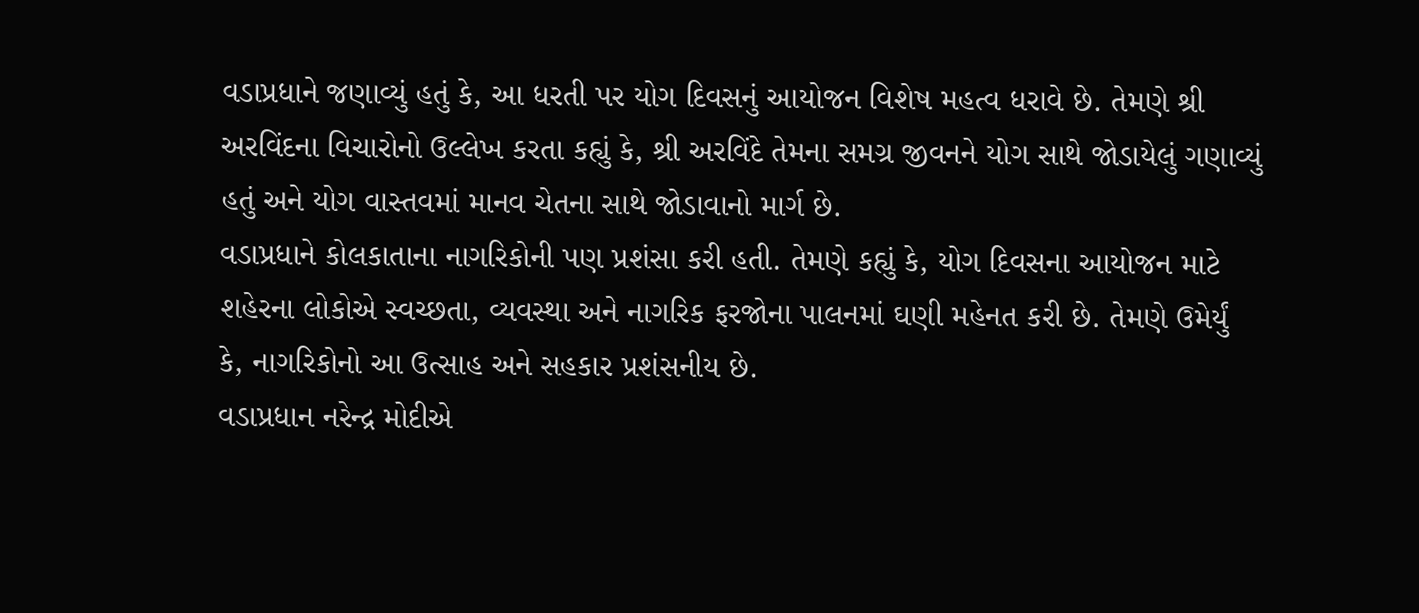વડાપ્રધાને જણાવ્યું હતું કે, આ ધરતી પર યોગ દિવસનું આયોજન વિશેષ મહત્વ ધરાવે છે. તેમણે શ્રી અરવિંદના વિચારોનો ઉલ્લેખ કરતા કહ્યું કે, શ્રી અરવિંદે તેમના સમગ્ર જીવનને યોગ સાથે જોડાયેલું ગણાવ્યું હતું અને યોગ વાસ્તવમાં માનવ ચેતના સાથે જોડાવાનો માર્ગ છે.
વડાપ્રધાને કોલકાતાના નાગરિકોની પણ પ્રશંસા કરી હતી. તેમણે કહ્યું કે, યોગ દિવસના આયોજન માટે શહેરના લોકોએ સ્વચ્છતા, વ્યવસ્થા અને નાગરિક ફરજોના પાલનમાં ઘણી મહેનત કરી છે. તેમણે ઉમેર્યું કે, નાગરિકોનો આ ઉત્સાહ અને સહકાર પ્રશંસનીય છે.
વડાપ્રધાન નરેન્દ્ર મોદીએ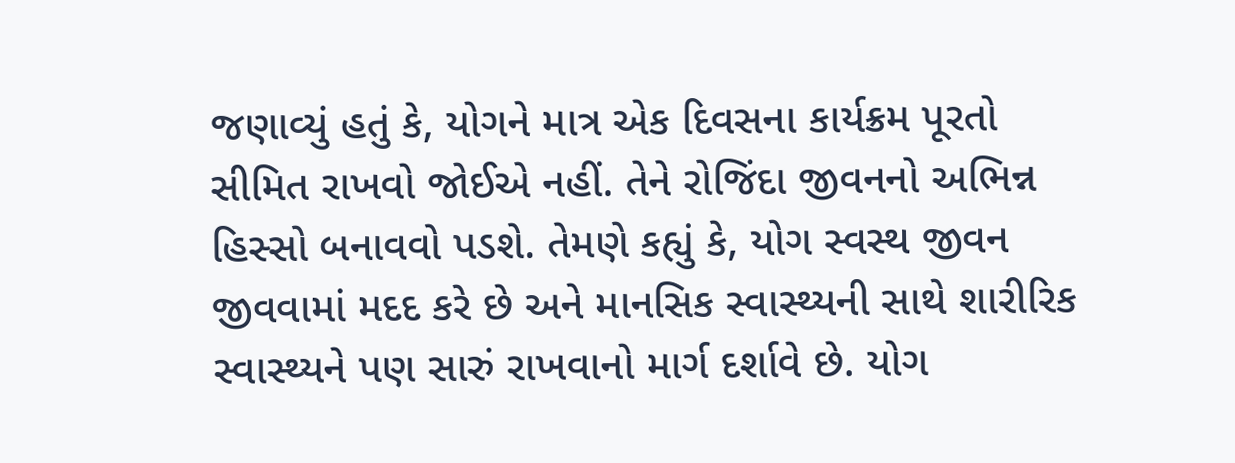જણાવ્યું હતું કે, યોગને માત્ર એક દિવસના કાર્યક્રમ પૂરતો સીમિત રાખવો જોઈએ નહીં. તેને રોજિંદા જીવનનો અભિન્ન હિસ્સો બનાવવો પડશે. તેમણે કહ્યું કે, યોગ સ્વસ્થ જીવન જીવવામાં મદદ કરે છે અને માનસિક સ્વાસ્થ્યની સાથે શારીરિક સ્વાસ્થ્યને પણ સારું રાખવાનો માર્ગ દર્શાવે છે. યોગ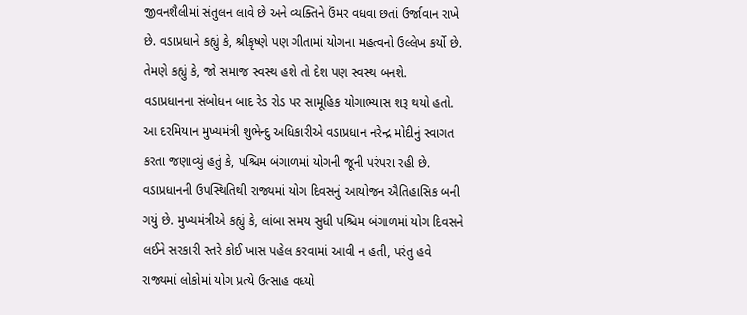જીવનશૈલીમાં સંતુલન લાવે છે અને વ્યક્તિને ઉંમર વધવા છતાં ઉર્જાવાન રાખે છે. વડાપ્રધાને કહ્યું કે, શ્રીકૃષ્ણે પણ ગીતામાં યોગના મહત્વનો ઉલ્લેખ કર્યો છે. તેમણે કહ્યું કે, જો સમાજ સ્વસ્થ હશે તો દેશ પણ સ્વસ્થ બનશે.
વડાપ્રધાનના સંબોધન બાદ રેડ રોડ પર સામૂહિક યોગાભ્યાસ શરૂ થયો હતો. આ દરમિયાન મુખ્યમંત્રી શુભેન્દુ અધિકારીએ વડાપ્રધાન નરેન્દ્ર મોદીનું સ્વાગત કરતા જણાવ્યું હતું કે, પશ્ચિમ બંગાળમાં યોગની જૂની પરંપરા રહી છે. વડાપ્રધાનની ઉપસ્થિતિથી રાજ્યમાં યોગ દિવસનું આયોજન ઐતિહાસિક બની ગયું છે. મુખ્યમંત્રીએ કહ્યું કે, લાંબા સમય સુધી પશ્ચિમ બંગાળમાં યોગ દિવસને લઈને સરકારી સ્તરે કોઈ ખાસ પહેલ કરવામાં આવી ન હતી, પરંતુ હવે રાજ્યમાં લોકોમાં યોગ પ્રત્યે ઉત્સાહ વધ્યો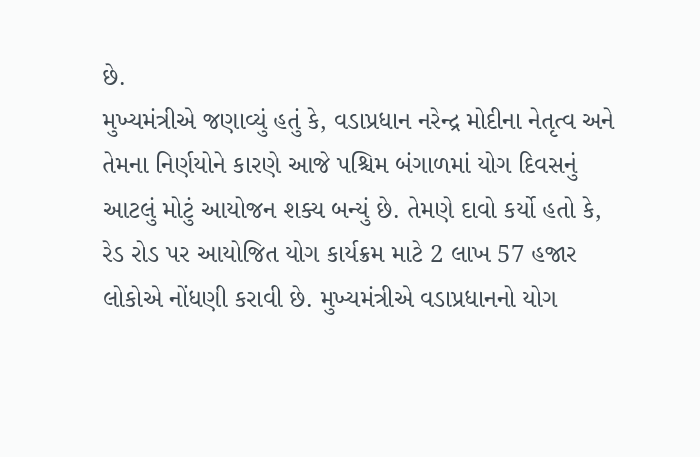છે.
મુખ્યમંત્રીએ જણાવ્યું હતું કે, વડાપ્રધાન નરેન્દ્ર મોદીના નેતૃત્વ અને તેમના નિર્ણયોને કારણે આજે પશ્ચિમ બંગાળમાં યોગ દિવસનું આટલું મોટું આયોજન શક્ય બન્યું છે. તેમણે દાવો કર્યો હતો કે, રેડ રોડ પર આયોજિત યોગ કાર્યક્રમ માટે 2 લાખ 57 હજાર લોકોએ નોંધણી કરાવી છે. મુખ્યમંત્રીએ વડાપ્રધાનનો યોગ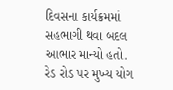દિવસના કાર્યક્રમમાં સહભાગી થવા બદલ આભાર માન્યો હતો.
રેડ રોડ પર મુખ્ય યોગ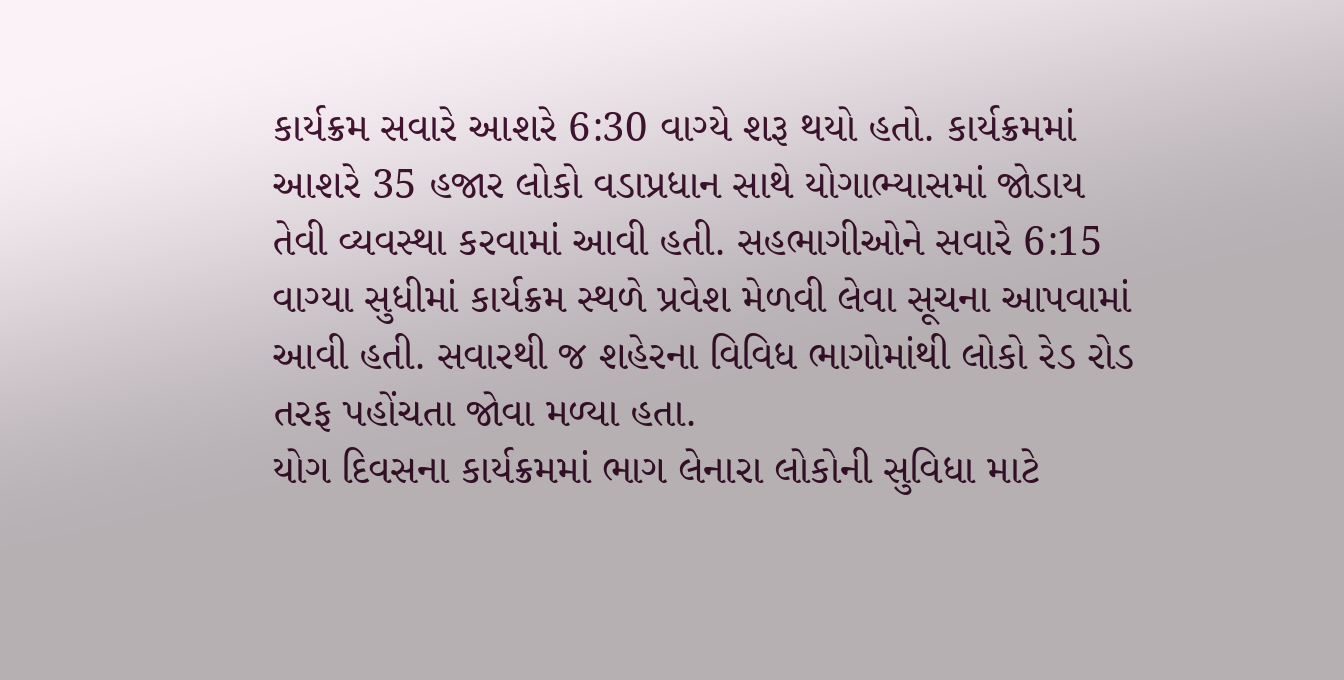કાર્યક્રમ સવારે આશરે 6:30 વાગ્યે શરૂ થયો હતો. કાર્યક્રમમાં આશરે 35 હજાર લોકો વડાપ્રધાન સાથે યોગાભ્યાસમાં જોડાય તેવી વ્યવસ્થા કરવામાં આવી હતી. સહભાગીઓને સવારે 6:15 વાગ્યા સુધીમાં કાર્યક્રમ સ્થળે પ્રવેશ મેળવી લેવા સૂચના આપવામાં આવી હતી. સવારથી જ શહેરના વિવિધ ભાગોમાંથી લોકો રેડ રોડ તરફ પહોંચતા જોવા મળ્યા હતા.
યોગ દિવસના કાર્યક્રમમાં ભાગ લેનારા લોકોની સુવિધા માટે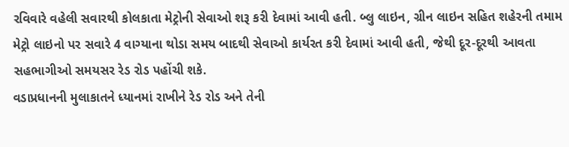રવિવારે વહેલી સવારથી કોલકાતા મેટ્રોની સેવાઓ શરૂ કરી દેવામાં આવી હતી. બ્લુ લાઇન, ગ્રીન લાઇન સહિત શહેરની તમામ મેટ્રો લાઇનો પર સવારે 4 વાગ્યાના થોડા સમય બાદથી સેવાઓ કાર્યરત કરી દેવામાં આવી હતી, જેથી દૂર-દૂરથી આવતા સહભાગીઓ સમયસર રેડ રોડ પહોંચી શકે.
વડાપ્રધાનની મુલાકાતને ધ્યાનમાં રાખીને રેડ રોડ અને તેની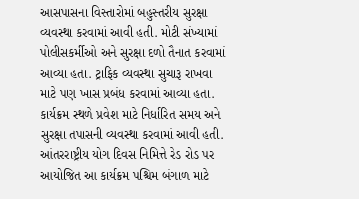આસપાસના વિસ્તારોમાં બહુસ્તરીય સુરક્ષા વ્યવસ્થા કરવામાં આવી હતી. મોટી સંખ્યામાં પોલીસકર્મીઓ અને સુરક્ષા દળો તૈનાત કરવામાં આવ્યા હતા. ટ્રાફિક વ્યવસ્થા સુચારૂ રાખવા માટે પણ ખાસ પ્રબંધ કરવામાં આવ્યા હતા. કાર્યક્રમ સ્થળે પ્રવેશ માટે નિર્ધારિત સમય અને સુરક્ષા તપાસની વ્યવસ્થા કરવામાં આવી હતી.
આંતરરાષ્ટ્રીય યોગ દિવસ નિમિત્તે રેડ રોડ પર આયોજિત આ કાર્યક્રમ પશ્ચિમ બંગાળ માટે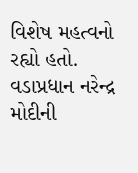વિશેષ મહત્વનો રહ્યો હતો. વડાપ્રધાન નરેન્દ્ર મોદીની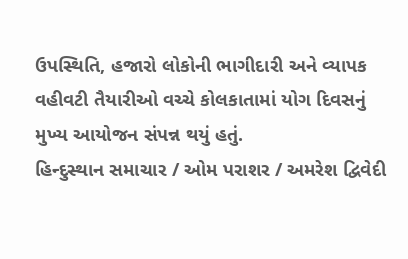ઉપસ્થિતિ, હજારો લોકોની ભાગીદારી અને વ્યાપક વહીવટી તૈયારીઓ વચ્ચે કોલકાતામાં યોગ દિવસનું મુખ્ય આયોજન સંપન્ન થયું હતું.
હિન્દુસ્થાન સમાચાર / ઓમ પરાશર / અમરેશ દ્વિવેદી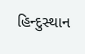હિન્દુસ્થાન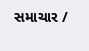સમાચાર /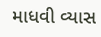માધવી વ્યાસ